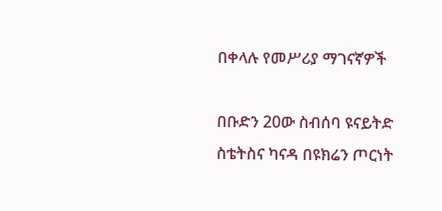በቀላሉ የመሥሪያ ማገናኛዎች

በቡድን 20ው ስብሰባ ዩናይትድ ስቴትስና ካናዳ በዩክሬን ጦርነት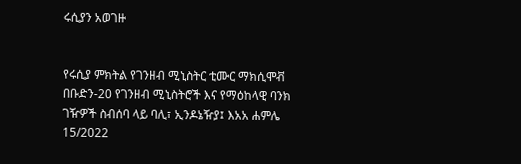ሩሲያን አወገዙ


የሩሲያ ምክትል የገንዘብ ሚኒስትር ቲሙር ማክሲሞቭ በቡድን-20 የገንዘብ ሚኒስትሮች እና የማዕከላዊ ባንክ ገዥዎች ስብሰባ ላይ ባሊ፣ ኢንዶኔዥያ፤ እአአ ሐምሌ 15/2022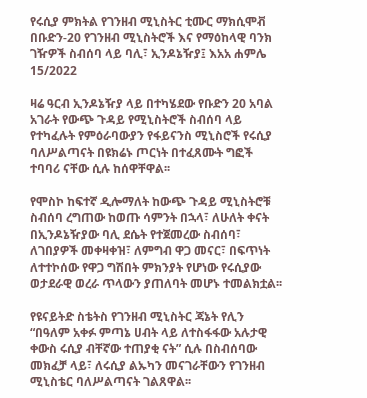የሩሲያ ምክትል የገንዘብ ሚኒስትር ቲሙር ማክሲሞቭ በቡድን-20 የገንዘብ ሚኒስትሮች እና የማዕከላዊ ባንክ ገዥዎች ስብሰባ ላይ ባሊ፣ ኢንዶኔዥያ፤ እአአ ሐምሌ 15/2022

ዛሬ ዓርብ ኢንዶኔዥያ ላይ በተካሄደው የቡድን 20 አባል አገራት የውጭ ጉዳይ የሚኒስትሮች ስብሰባ ላይ የተካፈሉት የምዕራባውያን የፋይናንስ ሚኒስሮች የሩሲያ ባለሥልጣናት በዩክሬኑ ጦርነት በተፈጸሙት ግፎች ተባባሪ ናቸው ሲሉ ከሰዋቸዋል፡፡

የሞስኮ ከፍተኛ ዲሎማለት ከውጭ ጉዳይ ሚኒስትሮቹ ስብሰባ ረግጠው ከወጡ ሳምንት በኋላ፣ ለሁለት ቀናት በኢንዶኔዥያው ባሊ ደሴት የተጀመረው ስብሰባ፣ ለገበያዎች መቀዛቀዝ፣ ለምግብ ዋጋ መናር፣ በፍጥነት ለተተኮሰው የዋጋ ግሽበት ምክንያት የሆነው የሩሲያው ወታደራዊ ወረራ ጥላውን ያጠለባት መሆኑ ተመልክቷል፡፡

የዩናይትድ ስቴትስ የገንዘብ ሚኒስትር ጃኔት የሊን “በዓለም አቀፉ ምጣኔ ሀብት ላይ ለተስፋፋው አሉታዊ ቀውስ ሩሲያ ብቸኛው ተጠያቂ ናት” ሲሉ በስብሰባው መክፈቻ ላይ፣ ለሩሲያ ልኡካን መናገራቸውን የገንዘብ ሚኒስቴር ባለሥልጣናት ገልጸዋል፡፡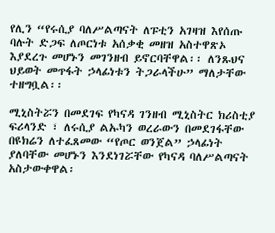የሊን “የሩሲያ ባለሥልጣናት ለፑቲን አገዛዝ እየሰጡ ባሉት ድጋፍ ለጦርነቱ አሰቃቂ መዘዝ አስተዋጽኦ እያደረጉ መሆኑን መገንዘብ ይኖርባቸዋል፡፡ ለንጹህና ህይወት መጥፋት ኃላፊነቱን ትጋራላችሁ” ማለታቸው ተዘግቧል፡፡

ሚኒስትሯን በመደገፍ የካናዳ ገንዘብ ሚኒስትር ክሪስቲያ ፍሪላንድ ፣ ለሩሲያ ልኡካን ወረራውን በመደገፋቸው በዩክሬን ለተፈጸመው “የጦር ወንጀል” ኃላፊነት ያለባቸው መሆኑን እንደነገሯቸው የካናዳ ባለሥልጣናት አስታውቀዋል፡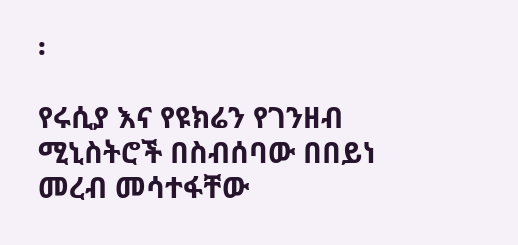፡

የሩሲያ እና የዩክሬን የገንዘብ ሚኒስትሮች በስብሰባው በበይነ መረብ መሳተፋቸው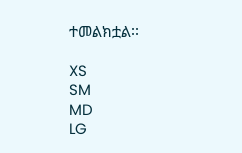ተመልክቷል፡፡

XS
SM
MD
LG